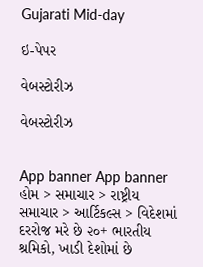Gujarati Mid-day

ઇ-પેપર

વેબસ્ટોરીઝ

વેબસ્ટોરીઝ


App banner App banner
હોમ > સમાચાર > રાષ્ટ્રીય સમાચાર > આર્ટિકલ્સ > વિદેશમાં દરરોજ મરે છે ૨૦+ ભારતીય શ્રમિકો, ખાડી દેશોમાં છે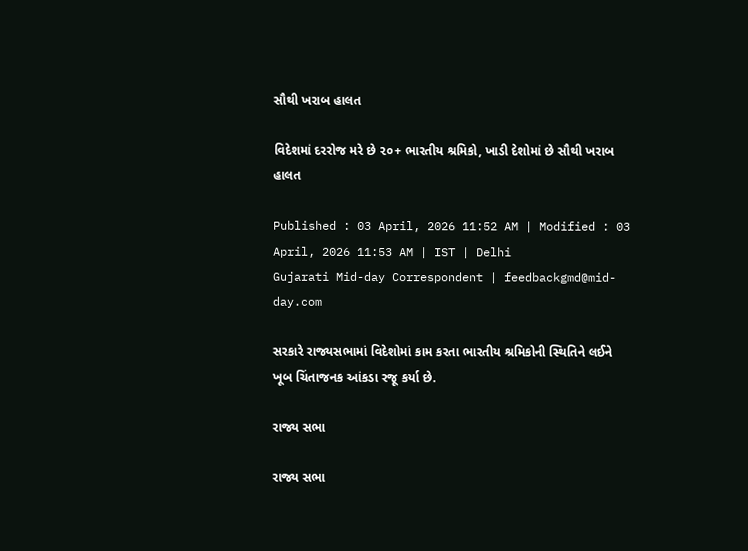સૌથી ખરાબ હાલત

વિદેશમાં દરરોજ મરે છે ૨૦+ ભારતીય શ્રમિકો, ખાડી દેશોમાં છે સૌથી ખરાબ હાલત

Published : 03 April, 2026 11:52 AM | Modified : 03 April, 2026 11:53 AM | IST | Delhi
Gujarati Mid-day Correspondent | feedbackgmd@mid-day.com

સરકારે રાજ્યસભામાં વિદેશોમાં કામ કરતા ભારતીય શ્રમિકોની સ્થિતિને લઈને ખૂબ ચિંતાજનક આંકડા રજૂ કર્યા છે.

રાજ્ય સભા

રાજ્ય સભા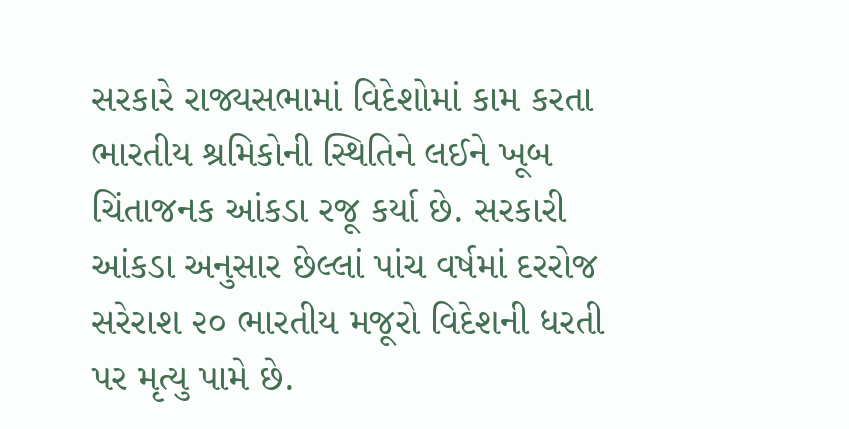સરકારે રાજ્યસભામાં વિદેશોમાં કામ કરતા ભારતીય શ્રમિકોની સ્થિતિને લઈને ખૂબ ચિંતાજનક આંકડા રજૂ કર્યા છે. સરકારી આંકડા અનુસાર છેલ્લાં પાંચ વર્ષમાં દરરોજ સરેરાશ ૨૦ ભારતીય મજૂરો વિદેશની ધરતી પર મૃત્યુ પામે છે.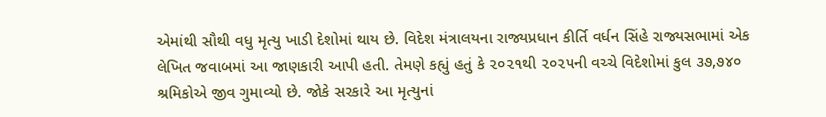એમાંથી સૌથી વધુ મૃત્યુ ખાડી દેશોમાં થાય છે. વિદેશ મંત્રાલયના રાજ્યપ્રધાન કીર્તિ વર્ધન સિંહે રાજ્યસભામાં એક લેખિત જવાબમાં આ જાણકારી આપી હતી. તેમણે કહ્યું હતું કે ૨૦૨૧થી ૨૦૨૫ની વચ્ચે વિદેશોમાં કુલ ૩૭,૭૪૦ શ્રમિકોએ જીવ ગુમાવ્યો છે. જોકે સરકારે આ મૃત્યુનાં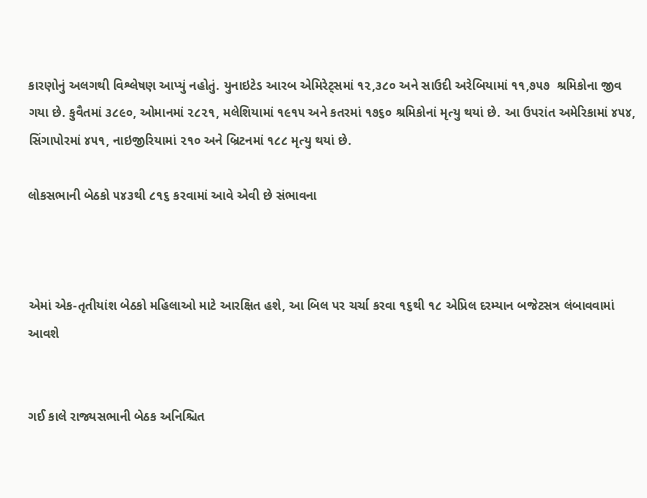કારણોનું અલગથી વિશ્લેષણ આપ્યું નહોતું. યુનાઇટેડ આરબ એમિરેટ્સમાં ૧૨,૩૮૦ અને સાઉદી અરેબિયામાં ૧૧,૭૫૭  શ્રમિકોના જીવ ગયા છે. કુવૈતમાં ૩૮૯૦, ઓમાનમાં ૨૮૨૧, મલેશિયામાં ૧૯૧૫ અને કતરમાં ૧૭૬૦ શ્રમિકોનાં મૃત્યુ થયાં છે. આ ઉપરાંત અમેરિકામાં ૪૫૪, સિંગાપોરમાં ૪૫૧, નાઇજીરિયામાં ૨૧૦ અને બ્રિટનમાં ૧૮૮ મૃત્યુ થયાં છે.

લોકસભાની બેઠકો ૫૪૩થી ૮૧૬ કરવામાં આવે એવી છે સંભાવના



એમાં એક-તૃતીયાંશ બેઠકો મહિલાઓ માટે આરક્ષિત હશે, આ બિલ પર ચર્ચા કરવા ૧૬થી ૧૮ એપ્રિલ દરમ્યાન બજેટસત્ર લંબાવવામાં આ‍વશે


ગઈ કાલે રાજ્યસભાની બેઠક અનિશ્ચિત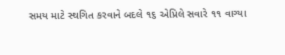સમય માટે સ્થગિત કરવાને બદલે ૧૬ એપ્રિલે સવારે ૧૧ વાગ્યા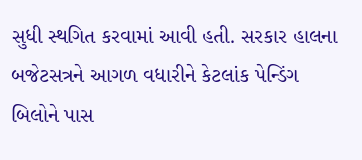સુધી સ્થગિત કરવામાં આવી હતી. સરકાર હાલના બજેટસત્રને આગળ વધારીને કેટલાંક પેન્ડિંગ બિલોને પાસ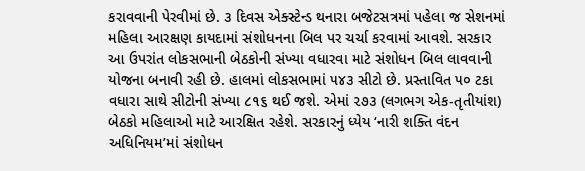કરાવવાની પેરવીમાં છે. ૩ દિવસ એક્સ્ટેન્ડ થનારા બજેટસત્રમાં પહેલા જ સેશનમાં મહિલા આરક્ષણ કાયદામાં સંશોધનના બિલ પર ચર્ચા કરવામાં આવશે. સરકાર આ ઉપરાંત લોકસભાની બેઠકોની સંખ્યા વધારવા માટે સંશોધન બિલ લાવવાની યોજના બનાવી રહી છે. હાલમાં લોકસભામાં ૫૪૩ સીટો છે. પ્રસ્તાવિત ૫૦ ટકા વધારા સાથે સીટોની સંખ્યા ૮૧૬ થઈ જશે. એમાં ૨૭૩ (લગભગ એક-તૃતીયાંશ) બેઠકો મહિલાઓ માટે આરક્ષિત રહેશે. સરકારનું ધ્યેય ‘નારી શક્તિ વંદન અધિનિયમ’માં સંશોધન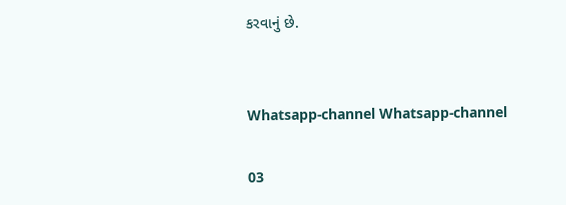કરવાનું છે.


Whatsapp-channel Whatsapp-channel

03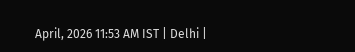April, 2026 11:53 AM IST | Delhi |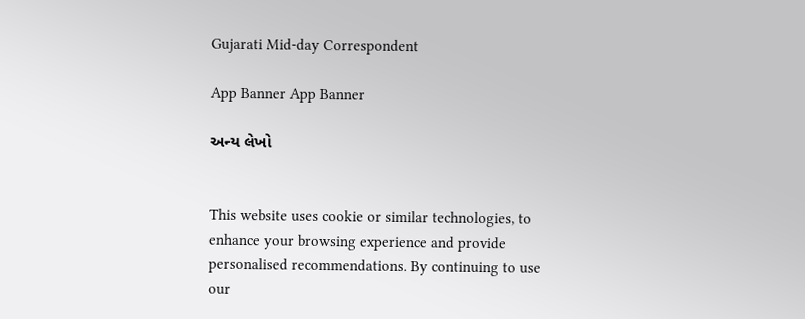Gujarati Mid-day Correspondent

App Banner App Banner

અન્ય લેખો


This website uses cookie or similar technologies, to enhance your browsing experience and provide personalised recommendations. By continuing to use our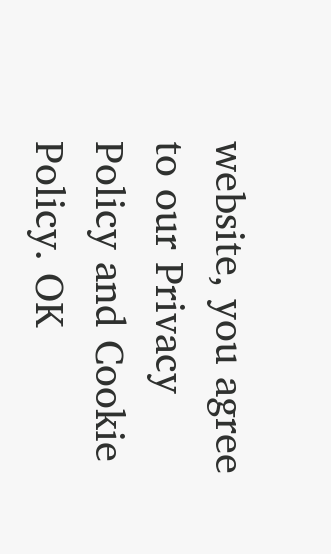website, you agree to our Privacy Policy and Cookie Policy. OK